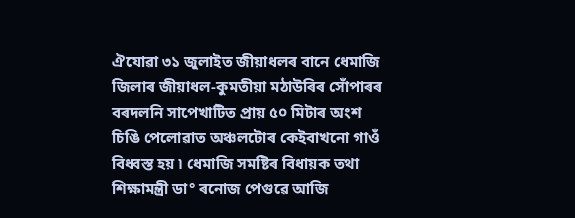ঐযোৱা ৩১ জুলাইত জীয়াধলৰ বানে ধেমাজি জিলাৰ জীয়াধল-কুমতীয়া মঠাউৰিৰ সোঁপাৰৰ বৰদলনি সাপেখাটিত প্ৰায় ৫০ মিটাৰ অংশ চিঙি পেলোৱাত অঞ্চলটোৰ কেইবাখনো গাওঁ বিধ্বস্ত হয় ৷ ধেমাজি সমষ্টিৰ বিধায়ক তথা শিক্ষামন্ত্ৰী ডা° ৰনোজ পেগুৱে আজি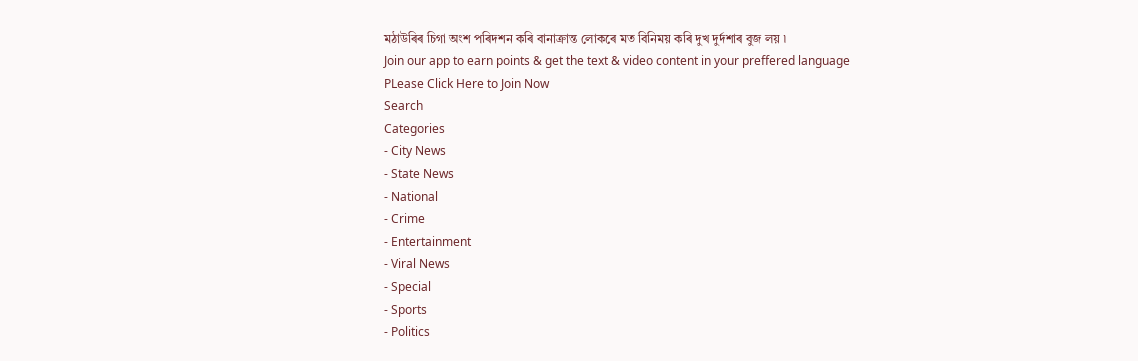মঠাউৰিৰ চিগা অংশ পৰিদশন কৰি বানাক্ৰান্ত লোকৰে মত বিনিময় কৰি দুখ দুৰ্দশাৰ বুজ লয় ৷
Join our app to earn points & get the text & video content in your preffered language
PLease Click Here to Join Now
Search
Categories
- City News
- State News
- National
- Crime
- Entertainment
- Viral News
- Special
- Sports
- Politics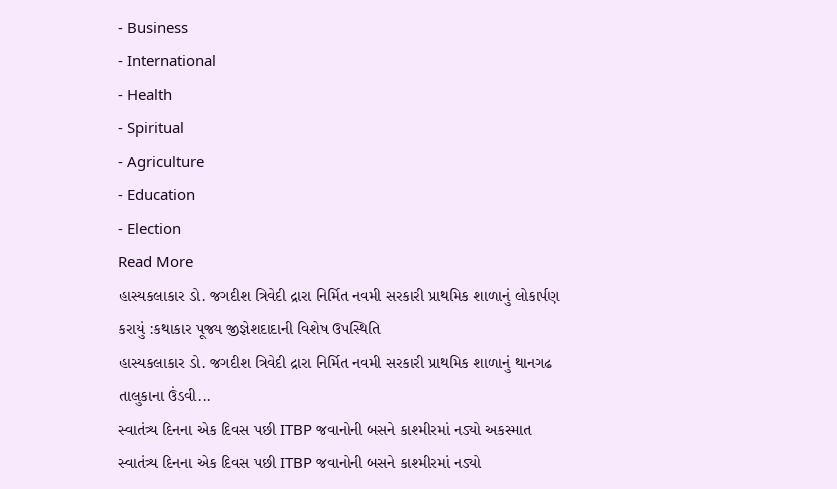- Business
- International
- Health
- Spiritual
- Agriculture
- Education
- Election
Read More
હાસ્યકલાકાર ડો. જગદીશ ત્રિવેદી દ્રારા નિર્મિત નવમી સરકારી પ્રાથમિક શાળાનું લોકાર્પણ કરાયું :કથાકાર પૂજ્ય જીજ્ઞેશદાદાની વિશેષ ઉપસ્થિતિ
હાસ્યકલાકાર ડો. જગદીશ ત્રિવેદી દ્રારા નિર્મિત નવમી સરકારી પ્રાથમિક શાળાનું થાનગઢ તાલુકાના ઉંડવી...
સ્વાતંત્ર્ય દિનના એક દિવસ પછી ITBP જવાનોની બસને કાશ્મીરમાં નડ્યો અકસ્માત
સ્વાતંત્ર્ય દિનના એક દિવસ પછી ITBP જવાનોની બસને કાશ્મીરમાં નડ્યો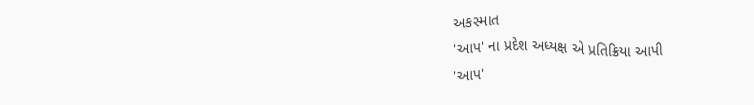અકસ્માત
'આપ' ના પ્રદેશ અધ્યક્ષ એ પ્રતિક્રિયા આપી
'આપ'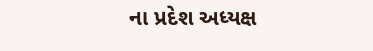ના પ્રદેશ અધ્યક્ષ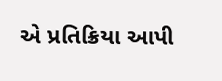એ પ્રતિક્રિયા આપી